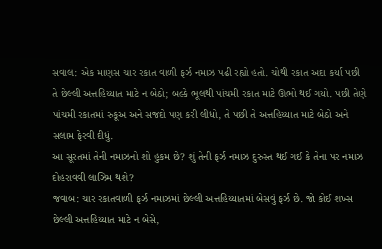સવાલ: એક માણસ ચાર રકાત વાળી ફર્ઝ નમાઝ પઢી રહ્યો હતો. ચોથી રકાત અદા કર્યા પછી તે છેલ્લી અત્તહિય્યાત માટે ન બેઠો; બલ્કે ભૂલથી પાંચમી રકાત માટે ઊભો થઈ ગયો. પછી તેણે પાંચમી રકાતમાં રુકૂઅ અને સજદો પણ કરી લીધો, તે પછી તે અત્તહિય્યાત માટે બેઠો અને સલામ ફેરવી દીધું.
આ સૂરતમાં તેની નમાઝનો શો હુકમ છે? શું તેની ફર્ઝ નમાઝ દુરુસ્ત થઈ ગઈ કે તેના પર નમાઝ દોહરાવવી લાઝિમ થશે?
જવાબ: ચાર રકાતવાળી ફર્ઝ નમાઝમાં છેલ્લી અત્તહિય્યાતમાં બેસવું ફર્ઝ છે. જો કોઈ શખ્સ છેલ્લી અત્તહિય્યાત માટે ન બેસે,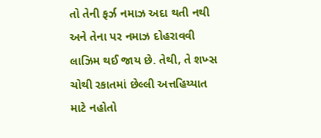તો તેની ફર્ઝ નમાઝ અદા થતી નથી અને તેના પર નમાઝ દોહરાવવી લાઝિમ થઈ જાય છે. તેથી, તે શખ્સ ચોથી રકાતમાં છેલ્લી અત્તહિય્યાત માટે નહોતો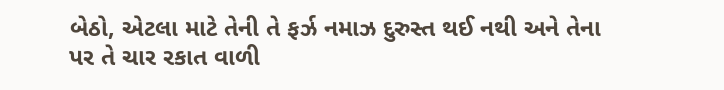બેઠો, એટલા માટે તેની તે ફર્ઝ નમાઝ દુરુસ્ત થઈ નથી અને તેના પર તે ચાર રકાત વાળી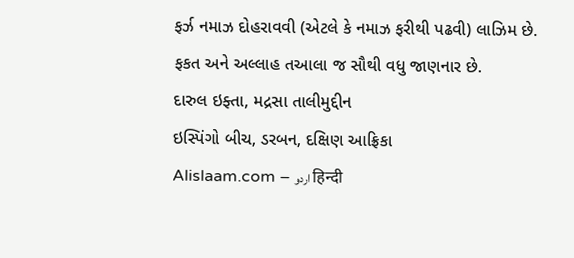ફર્ઝ નમાઝ દોહરાવવી (એટલે કે નમાઝ ફરીથી પઢવી) લાઝિમ છે.
ફકત અને અલ્લાહ તઆલા જ સૌથી વધુ જાણનાર છે.
દારુલ ઇફ્તા, મદ્રસા તાલીમુદ્દીન
ઇસ્પિંગો બીચ, ડરબન, દક્ષિણ આફ્રિકા
Alislaam.com – اردو हिन्दी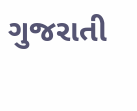ગુજરાતી